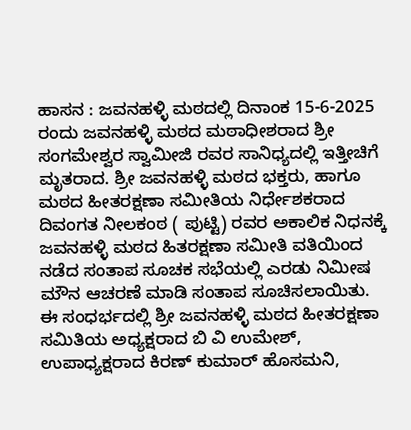ಹಾಸನ : ಜವನಹಳ್ಳಿ ಮಠದಲ್ಲಿ ದಿನಾಂಕ 15-6-2025 ರಂದು ಜವನಹಳ್ಳಿ ಮಠದ ಮಠಾಧೀಶರಾದ ಶ್ರೀ ಸಂಗಮೇಶ್ವರ ಸ್ವಾಮೀಜಿ ರವರ ಸಾನಿಧ್ಯದಲ್ಲಿ ಇತ್ತೀಚಿಗೆ ಮೃತರಾದ. ಶ್ರೀ ಜವನಹಳ್ಳಿ ಮಠದ ಭಕ್ತರು, ಹಾಗೂ ಮಠದ ಹೀತರಕ್ಷಣಾ ಸಮೀತಿಯ ನಿರ್ಧೇಶಕರಾದ ದಿವಂಗತ ನೀಲಕಂಠ ( ಪುಟ್ಟಿ) ರವರ ಅಕಾಲಿಕ ನಿಧನಕ್ಕೆ ಜವನಹಳ್ಳಿ ಮಠದ ಹಿತರಕ್ಷಣಾ ಸಮೀತಿ ವತಿಯಿಂದ ನಡೆದ ಸಂತಾಪ ಸೂಚಕ ಸಭೆಯಲ್ಲಿ ಎರಡು ನಿಮೀಷ ಮೌನ ಆಚರಣೆ ಮಾಡಿ ಸಂತಾಪ ಸೂಚಿಸಲಾಯಿತು.
ಈ ಸಂಧರ್ಭದಲ್ಲಿ ಶ್ರೀ ಜವನಹಳ್ಳಿ ಮಠದ ಹೀತರಕ್ಷಣಾ ಸಮಿತಿಯ ಅಧ್ಯಕ್ಷರಾದ ಬಿ ವಿ ಉಮೇಶ್, ಉಪಾಧ್ಯಕ್ಷರಾದ ಕಿರಣ್ ಕುಮಾರ್ ಹೊಸಮನಿ,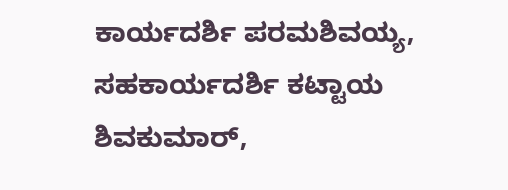ಕಾರ್ಯದರ್ಶಿ ಪರಮಶಿವಯ್ಯ, ಸಹಕಾರ್ಯದರ್ಶಿ ಕಟ್ಟಾಯ ಶಿವಕುಮಾರ್,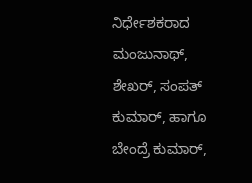ನಿರ್ಧೇಶಕರಾದ ಮಂಜುನಾಥ್, ಶೇಖರ್, ಸಂಪತ್ ಕುಮಾರ್, ಹಾಗೂ ಬೇಂದ್ರೆ ಕುಮಾರ್,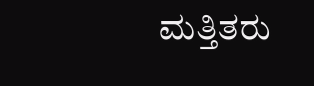ಮತ್ತಿತರು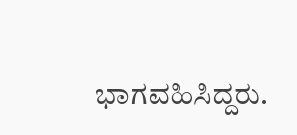ಭಾಗವಹಿಸಿದ್ದರು.